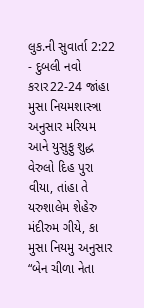લુક.ની સુવાર્તા 2:22 - દુબલી નવો કરાર22-24 જાંહા મુસા નિયમશાસ્ત્રા અનુસાર મરિયમ આને યુસુફુ શુદ્ધ વેરુલો દિહ પુરા વીયા, તાંહા તે યરુશાલેમ શેહેરુ મંદીરુમ ગીયે, કા મુસા નિયમુ અનુસાર “બેન ચીળા નેતા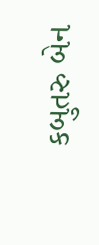કબુતરુ બેન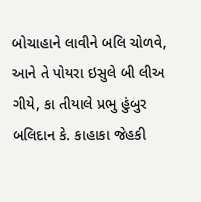બોચાહાને લાવીને બલિ ચોળવે, આને તે પોયરા ઇસુલે બી લીઅ ગીયે, કા તીયાલે પ્રભુ હુંબુર બલિદાન કે. કાહાકા જેહકી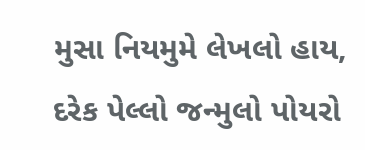મુસા નિયમુમે લેખલો હાય, દરેક પેલ્લો જન્મુલો પોયરો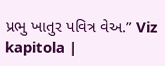પ્રભુ ખાતુર પવિત્ર વેઅ.” Viz kapitola |